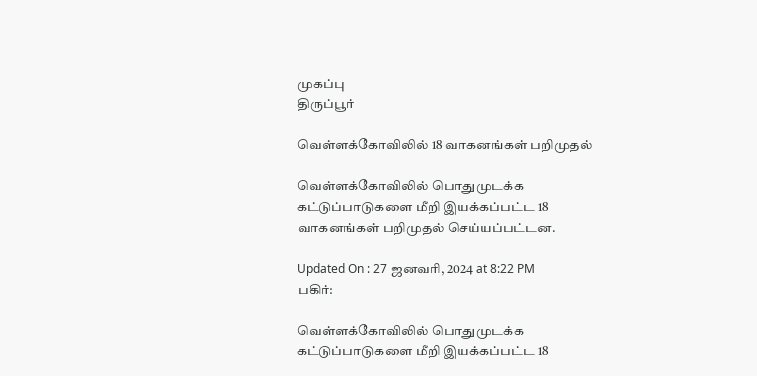முகப்பு
திருப்பூர்

வெள்ளக்கோவிலில் 18 வாகனங்கள் பறிமுதல்

வெள்ளக்கோவிலில் பொதுமுடக்க கட்டுப்பாடுகளை மீறி இயக்கப்பட்ட 18 வாகனங்கள் பறிமுதல் செய்யப்பட்டன.

Updated On : 27 ஜனவரி, 2024 at 8:22 PM
பகிர்:

வெள்ளக்கோவிலில் பொதுமுடக்க கட்டுப்பாடுகளை மீறி இயக்கப்பட்ட 18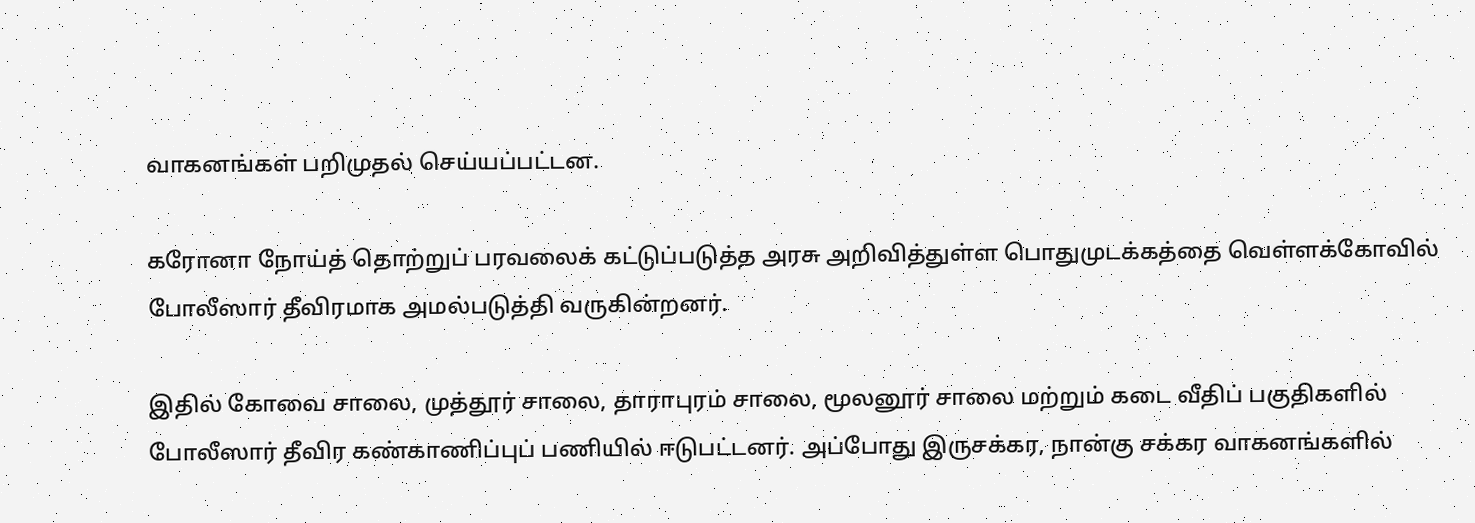வாகனங்கள் பறிமுதல் செய்யப்பட்டன.

கரோனா நோய்த் தொற்றுப் பரவலைக் கட்டுப்படுத்த அரசு அறிவித்துள்ள பொதுமுடக்கத்தை வெள்ளக்கோவில் போலீஸார் தீவிரமாக அமல்படுத்தி வருகின்றனர்.

இதில் கோவை சாலை, முத்தூர் சாலை, தாராபுரம் சாலை, மூலனூர் சாலை மற்றும் கடை வீதிப் பகுதிகளில் போலீஸார் தீவிர கண்காணிப்புப் பணியில் ஈடுபட்டனர். அப்போது இருசக்கர, நான்கு சக்கர வாகனங்களில்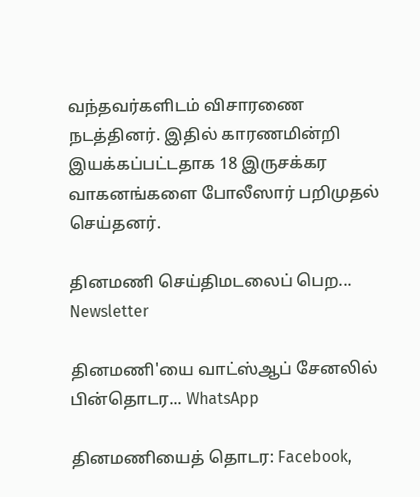வந்தவர்களிடம் விசாரணை நடத்தினர். இதில் காரணமின்றி இயக்கப்பட்டதாக 18 இருசக்கர வாகனங்களை போலீஸார் பறிமுதல் செய்தனர்.

தினமணி செய்திமடலைப் பெற... Newsletter

தினமணி'யை வாட்ஸ்ஆப் சேனலில் பின்தொடர... WhatsApp

தினமணியைத் தொடர: Facebook,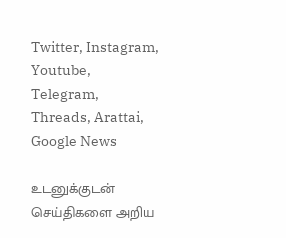Twitter, Instagram, Youtube, Telegram, Threads, Arattai, Google News

உடனுக்குடன் செய்திகளை அறிய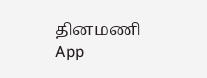தினமணி App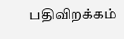பதிவிறக்கம்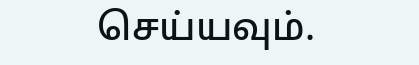செய்யவும்.